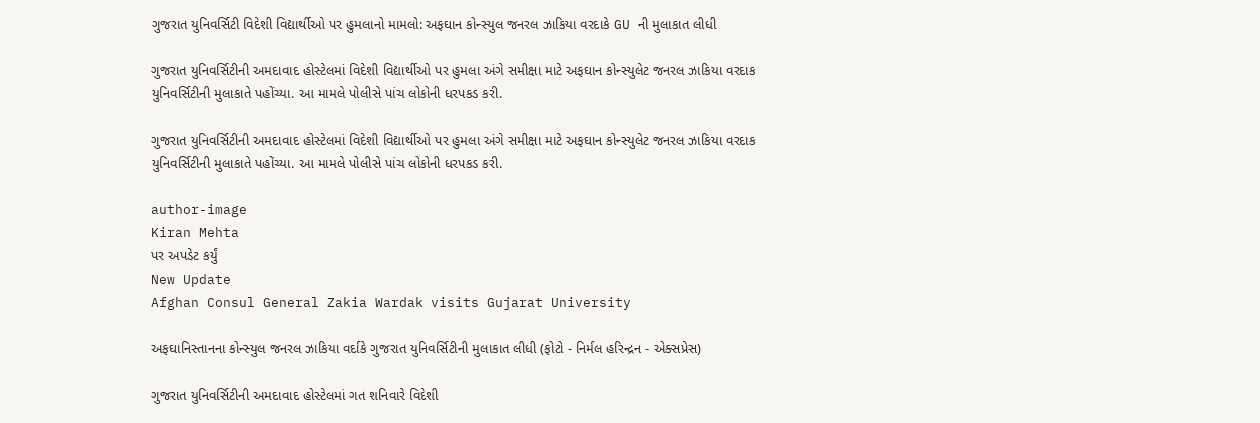ગુજરાત યુનિવર્સિટી વિદેશી વિદ્યાર્થીઓ પર હુમલાનો મામલો: અફઘાન કોન્સ્યુલ જનરલ ઝાકિયા વરદાકે GU ની મુલાકાત લીધી

ગુજરાત યુનિવર્સિટીની અમદાવાદ હોસ્ટેલમાં વિદેશી વિદ્યાર્થીઓ પર હુમલા અંગે સમીક્ષા માટે અફઘાન કોન્સ્યુલેટ જનરલ ઝાકિયા વરદાક યુનિવર્સિટીની મુલાકાતે પહોંચ્યા. આ મામલે પોલીસે પાંચ લોકોની ધરપકડ કરી.

ગુજરાત યુનિવર્સિટીની અમદાવાદ હોસ્ટેલમાં વિદેશી વિદ્યાર્થીઓ પર હુમલા અંગે સમીક્ષા માટે અફઘાન કોન્સ્યુલેટ જનરલ ઝાકિયા વરદાક યુનિવર્સિટીની મુલાકાતે પહોંચ્યા. આ મામલે પોલીસે પાંચ લોકોની ધરપકડ કરી.

author-image
Kiran Mehta
પર અપડેટ કર્યું
New Update
Afghan Consul General Zakia Wardak visits Gujarat University

અફઘાનિસ્તાનના કોન્સ્યુલ જનરલ ઝાકિયા વર્દાકે ગુજરાત યુનિવર્સિટીની મુલાકાત લીધી (ફોટો - નિર્મલ હરિન્દ્રન - એક્સપ્રેસ)

ગુજરાત યુનિવર્સિટીની અમદાવાદ હોસ્ટેલમાં ગત શનિવારે વિદેશી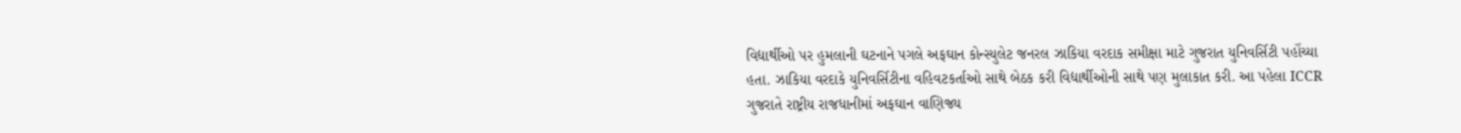વિદ્યાર્થીઓ પર હુમલાની ઘટનાને પગલે અફઘાન કોન્સ્યુલેટ જનરલ ઝાકિયા વરદાક સમીક્ષા માટે ગુજરાત યુનિવર્સિટી પહોંચ્યા હતા. ઝાકિયા વરદાકે યુનિવર્સિટીના વહિવટકર્તાઓ સાથે બેઠક કરી વિદ્યાર્થીઓની સાથે પણ મુલાકાત કરી. આ પહેલા ICCR ગુજરાતે રાષ્ટ્રીય રાજધાનીમાં અફઘાન વાણિજ્ય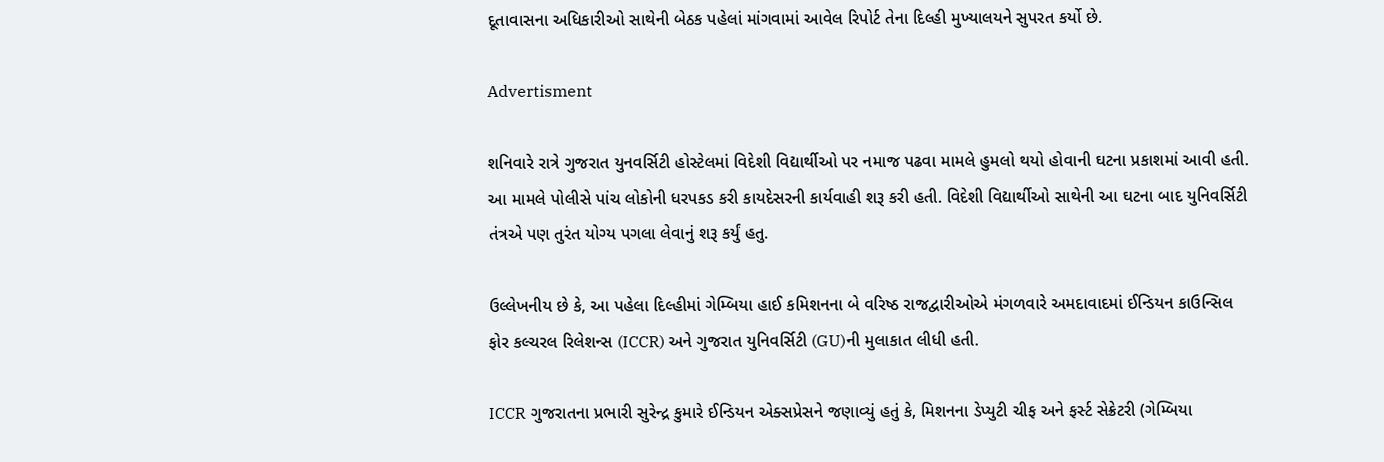દૂતાવાસના અધિકારીઓ સાથેની બેઠક પહેલાં માંગવામાં આવેલ રિપોર્ટ તેના દિલ્હી મુખ્યાલયને સુપરત કર્યો છે.

Advertisment

શનિવારે રાત્રે ગુજરાત યુનવર્સિટી હોસ્ટેલમાં વિદેશી વિદ્યાર્થીઓ પર નમાજ પઢવા મામલે હુમલો થયો હોવાની ઘટના પ્રકાશમાં આવી હતી. આ મામલે પોલીસે પાંચ લોકોની ધરપકડ કરી કાયદેસરની કાર્યવાહી શરૂ કરી હતી. વિદેશી વિદ્યાર્થીઓ સાથેની આ ઘટના બાદ યુનિવર્સિટી તંત્રએ પણ તુરંત યોગ્ય પગલા લેવાનું શરૂ કર્યું હતુ.

ઉલ્લેખનીય છે કે, આ પહેલા દિલ્હીમાં ગેમ્બિયા હાઈ કમિશનના બે વરિષ્ઠ રાજદ્વારીઓએ મંગળવારે અમદાવાદમાં ઈન્ડિયન કાઉન્સિલ ફોર કલ્ચરલ રિલેશન્સ (ICCR) અને ગુજરાત યુનિવર્સિટી (GU)ની મુલાકાત લીધી હતી.

ICCR ગુજરાતના પ્રભારી સુરેન્દ્ર કુમારે ઈન્ડિયન એક્સપ્રેસને જણાવ્યું હતું કે, મિશનના ડેપ્યુટી ચીફ અને ફર્સ્ટ સેક્રેટરી (ગેમ્બિયા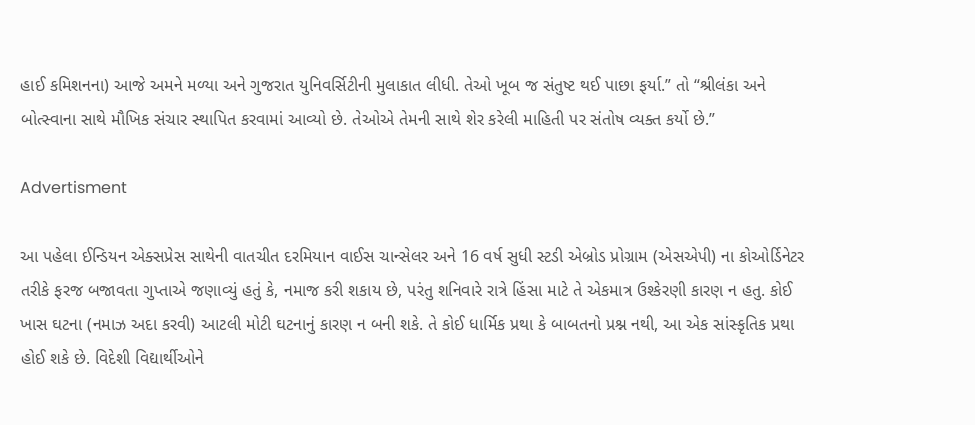હાઈ કમિશનના) આજે અમને મળ્યા અને ગુજરાત યુનિવર્સિટીની મુલાકાત લીધી. તેઓ ખૂબ જ સંતુષ્ટ થઈ પાછા ફર્યા.” તો “શ્રીલંકા અને બોત્સ્વાના સાથે મૌખિક સંચાર સ્થાપિત કરવામાં આવ્યો છે. તેઓએ તેમની સાથે શેર કરેલી માહિતી પર સંતોષ વ્યક્ત કર્યો છે.”

Advertisment

આ પહેલા ઈન્ડિયન એક્સપ્રેસ સાથેની વાતચીત દરમિયાન વાઈસ ચાન્સેલર અને 16 વર્ષ સુધી સ્ટડી એબ્રોડ પ્રોગ્રામ (એસએપી) ના કોઓર્ડિનેટર તરીકે ફરજ બજાવતા ગુપ્તાએ જણાવ્યું હતું કે, નમાજ કરી શકાય છે, પરંતુ શનિવારે રાત્રે હિંસા માટે તે એકમાત્ર ઉશ્કેરણી કારણ ન હતુ. કોઈ ખાસ ઘટના (નમાઝ અદા કરવી) આટલી મોટી ઘટનાનું કારણ ન બની શકે. તે કોઈ ધાર્મિક પ્રથા કે બાબતનો પ્રશ્ન નથી, આ એક સાંસ્કૃતિક પ્રથા હોઈ શકે છે. વિદેશી વિદ્યાર્થીઓને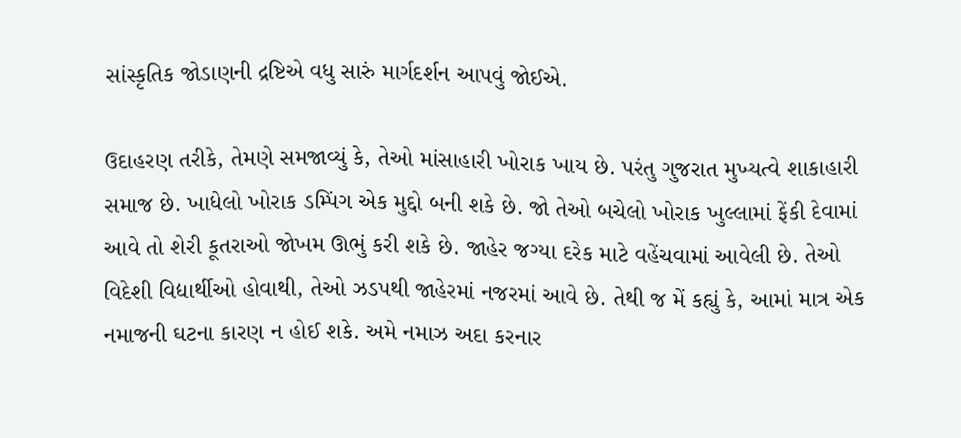સાંસ્કૃતિક જોડાણની દ્રષ્ટિએ વધુ સારું માર્ગદર્શન આપવું જોઈએ.

ઉદાહરણ તરીકે, તેમણે સમજાવ્યું કે, તેઓ માંસાહારી ખોરાક ખાય છે. પરંતુ ગુજરાત મુખ્યત્વે શાકાહારી સમાજ છે. ખાધેલો ખોરાક ડમ્પિંગ એક મુદ્દો બની શકે છે. જો તેઓ બચેલો ખોરાક ખુલ્લામાં ફેંકી દેવામાં આવે તો શેરી કૂતરાઓ જોખમ ઊભું કરી શકે છે. જાહેર જગ્યા દરેક માટે વહેંચવામાં આવેલી છે. તેઓ વિદેશી વિદ્યાર્થીઓ હોવાથી, તેઓ ઝડપથી જાહેરમાં નજરમાં આવે છે. તેથી જ મેં કહ્યું કે, આમાં માત્ર એક નમાજની ઘટના કારણ ન હોઈ શકે. અમે નમાઝ અદા કરનાર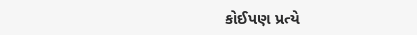કોઈપણ પ્રત્યે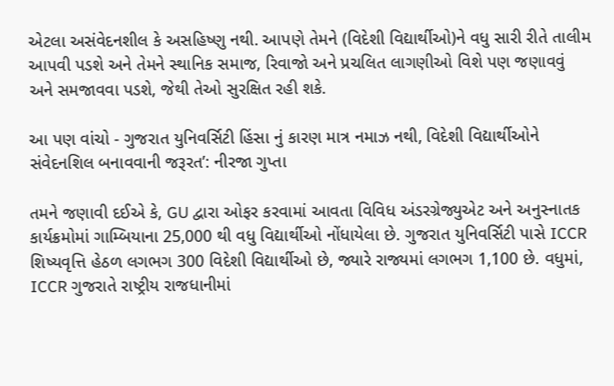એટલા અસંવેદનશીલ કે અસહિષ્ણુ નથી. આપણે તેમને (વિદેશી વિદ્યાર્થીઓ)ને વધુ સારી રીતે તાલીમ આપવી પડશે અને તેમને સ્થાનિક સમાજ, રિવાજો અને પ્રચલિત લાગણીઓ વિશે પણ જણાવવું અને સમજાવવા પડશે, જેથી તેઓ સુરક્ષિત રહી શકે.

આ પણ વાંચો - ગુજરાત યુનિવર્સિટી હિંસા નું કારણ માત્ર નમાઝ નથી, વિદેશી વિદ્યાર્થીઓને સંવેદનશિલ બનાવવાની જરૂરત’: નીરજા ગુપ્તા

તમને જણાવી દઈએ કે, GU દ્વારા ઓફર કરવામાં આવતા વિવિધ અંડરગ્રેજ્યુએટ અને અનુસ્નાતક કાર્યક્રમોમાં ગામ્બિયાના 25,000 થી વધુ વિદ્યાર્થીઓ નોંધાયેલા છે. ગુજરાત યુનિવર્સિટી પાસે ICCR શિષ્યવૃત્તિ હેઠળ લગભગ 300 વિદેશી વિદ્યાર્થીઓ છે, જ્યારે રાજ્યમાં લગભગ 1,100 છે. વધુમાં, ICCR ગુજરાતે રાષ્ટ્રીય રાજધાનીમાં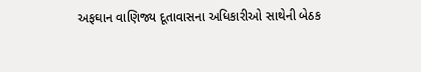અફઘાન વાણિજ્ય દૂતાવાસના અધિકારીઓ સાથેની બેઠક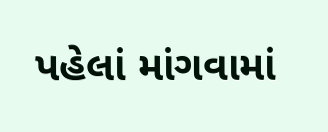પહેલાં માંગવામાં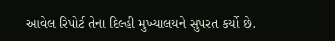આવેલ રિપોર્ટ તેના દિલ્હી મુખ્યાલયને સુપરત કર્યો છે.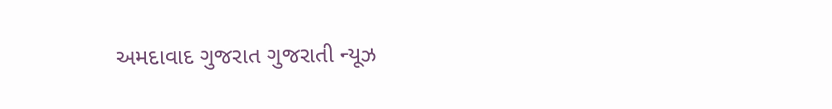અમદાવાદ ગુજરાત ગુજરાતી ન્યૂઝ